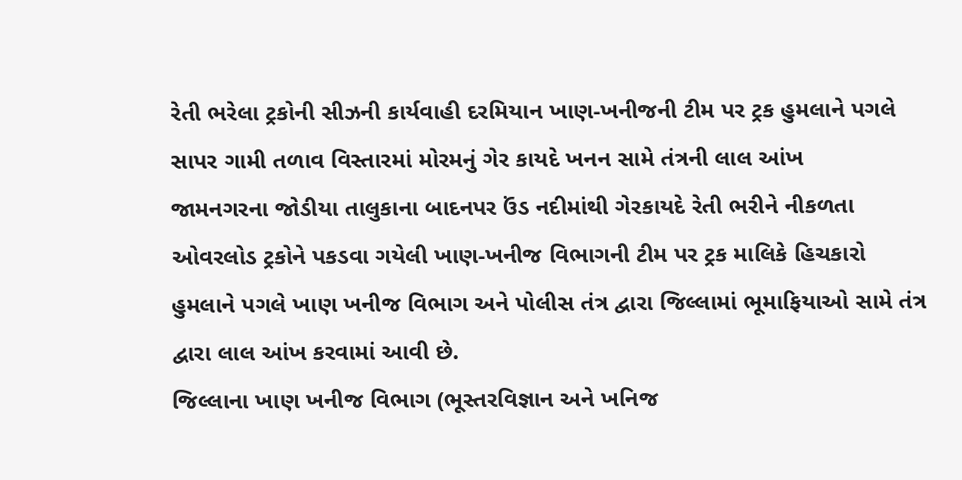રેતી ભરેલા ટ્રકોની સીઝની કાર્યવાહી દરમિયાન ખાણ-ખનીજની ટીમ પર ટ્રક હુમલાને પગલે
સાપર ગામી તળાવ વિસ્તારમાં મોરમનું ગેર કાયદે ખનન સામે તંત્રની લાલ આંખ
જામનગરના જોડીયા તાલુકાના બાદનપર ઉંડ નદીમાંથી ગેરકાયદે રેતી ભરીને નીકળતા ઓવરલોડ ટ્રકોને પકડવા ગયેલી ખાણ-ખનીજ વિભાગની ટીમ પર ટ્રક માલિકે હિચકારો હુમલાને પગલે ખાણ ખનીજ વિભાગ અને પોલીસ તંત્ર દ્વારા જિલ્લામાં ભૂમાફિયાઓ સામે તંત્ર દ્વારા લાલ આંખ કરવામાં આવી છે.
જિલ્લાના ખાણ ખનીજ વિભાગ (ભૂસ્તરવિજ્ઞાન અને ખનિજ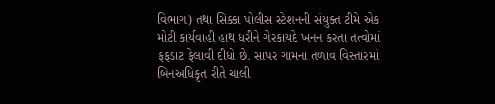વિભાગ) તથા સિક્કા પોલીસ સ્ટેશનની સંયુક્ત ટીમે એક મોટી કાર્યવાહી હાથ ધરીને ગેરકાયદે ખનન કરતા તત્વોમાં ફફડાટ ફેલાવી દીધો છે. સાપર ગામના તળાવ વિસ્તારમાં બિનઅધિકૃત રીતે ચાલી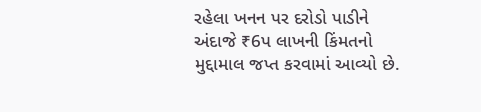રહેલા ખનન પર દરોડો પાડીને અંદાજે ₹6પ લાખની કિંમતનો મુદ્દામાલ જપ્ત કરવામાં આવ્યો છે.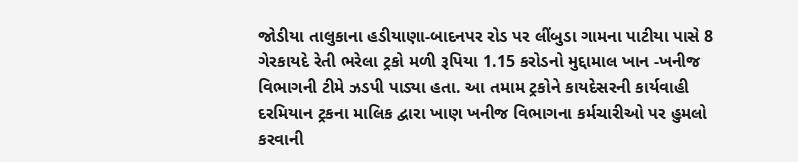જોડીયા તાલુકાના હડીયાણા-બાદનપર રોડ પર લીંબુડા ગામના પાટીયા પાસે 8 ગેરકાયદે રેતી ભરેલા ટ્રકો મળી રૂપિયા 1.15 કરોડનો મુદ્દામાલ ખાન -ખનીજ વિભાગની ટીમે ઝડપી પાડ્યા હતા. આ તમામ ટ્રકોને કાયદેસરની કાર્યવાહી દરમિયાન ટ્રકના માલિક દ્વારા ખાણ ખનીજ વિભાગના કર્મચારીઓ પર હુમલો કરવાની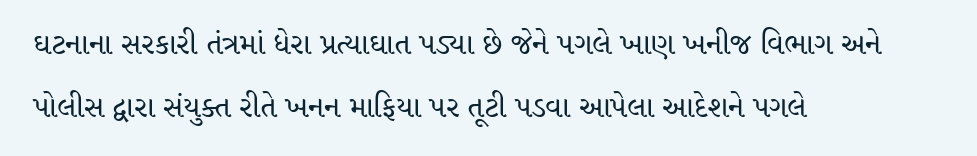ઘટનાના સરકારી તંત્રમાં ધેરા પ્રત્યાઘાત પડ્યા છે જેને પગલે ખાણ ખનીજ વિભાગ અને પોલીસ દ્વારા સંયુક્ત રીતે ખનન માફિયા પર તૂટી પડવા આપેલા આદેશને પગલે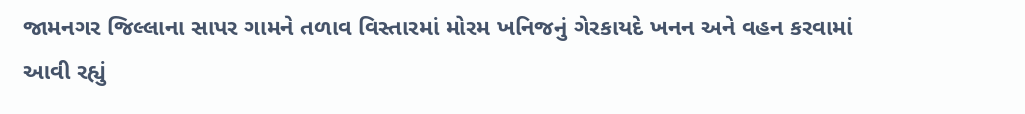જામનગર જિલ્લાના સાપર ગામને તળાવ વિસ્તારમાં મોરમ ખનિજનું ગેરકાયદે ખનન અને વહન કરવામાં આવી રહ્યું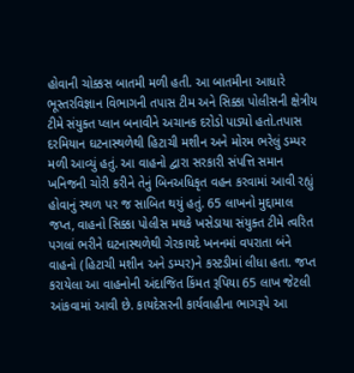હોવાની ચોક્કસ બાતમી મળી હતી. આ બાતમીના આધારે ભૂસ્તરવિજ્ઞાન વિભાગની તપાસ ટીમ અને સિક્કા પોલીસની ક્ષેત્રીય ટીમે સંયુક્ત પ્લાન બનાવીને અચાનક દરોડો પાડ્યો હતો.તપાસ દરમિયાન ઘટનાસ્થળેથી હિટાચી મશીન અને મોરમ ભરેલું ડમ્પર મળી આવ્યું હતું. આ વાહનો દ્વારા સરકારી સંપત્તિ સમાન ખનિજની ચોરી કરીને તેનું બિનઅધિકૃત વહન કરવામાં આવી રહ્યું હોવાનું સ્થળ પર જ સાબિત થયું હતું. 65 લાખનો મુદ્દામાલ જપ્ત, વાહનો સિક્કા પોલીસ મથકે ખસેડાયા સંયુક્ત ટીમે ત્વરિત પગલાં ભરીને ઘટનાસ્થળેથી ગેરકાયદે ખનનમાં વપરાતા બંને વાહનો (હિટાચી મશીન અને ડમ્પર)ને કસ્ટડીમાં લીધા હતા. જપ્ત કરાયેલા આ વાહનોની અંદાજિત કિંમત રૂપિયા 65 લાખ જેટલી આંકવામાં આવી છે. કાયદેસરની કાર્યવાહીના ભાગરૂપે આ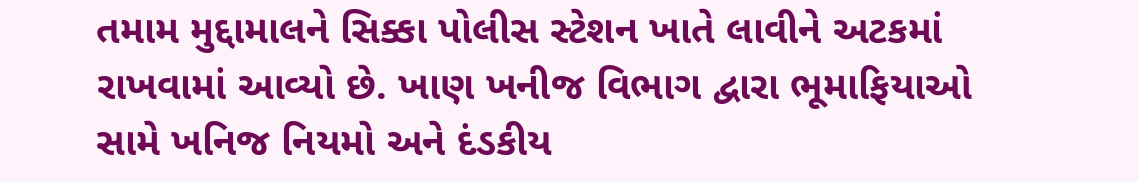તમામ મુદ્દામાલને સિક્કા પોલીસ સ્ટેશન ખાતે લાવીને અટકમાં રાખવામાં આવ્યો છે. ખાણ ખનીજ વિભાગ દ્વારા ભૂમાફિયાઓ સામે ખનિજ નિયમો અને દંડકીય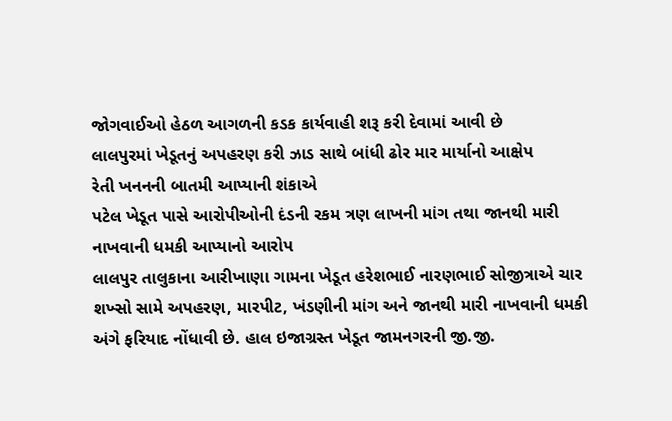જોગવાઈઓ હેઠળ આગળની કડક કાર્યવાહી શરૂ કરી દેવામાં આવી છે
લાલપુરમાં ખેડૂતનું અપહરણ કરી ઝાડ સાથે બાંધી ઢોર માર માર્યાનો આક્ષેપ
રેતી ખનનની બાતમી આપ્યાની શંકાએ
પટેલ ખેડૂત પાસે આરોપીઓની દંડની રકમ ત્રણ લાખની માંગ તથા જાનથી મારી નાખવાની ધમકી આપ્યાનો આરોપ
લાલપુર તાલુકાના આરીખાણા ગામના ખેડૂત હરેશભાઈ નારણભાઈ સોજીત્રાએ ચાર શખ્સો સામે અપહરણ, મારપીટ, ખંડણીની માંગ અને જાનથી મારી નાખવાની ધમકી અંગે ફરિયાદ નોંધાવી છે. હાલ ઇજાગ્રસ્ત ખેડૂત જામનગરની જી.જી.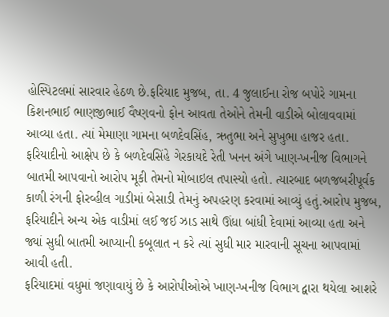હોસ્પિટલમાં સારવાર હેઠળ છે.ફરિયાદ મુજબ, તા. 4 જુલાઈના રોજ બપોરે ગામના કિશનભાઈ ભાણજીભાઈ વૈષ્ણવનો ફોન આવતા તેઓને તેમની વાડીએ બોલાવવામાં આવ્યા હતા. ત્યાં મેમાણા ગામના બળદેવસિંહ, ઋતુભા અને સુખુભા હાજર હતા. ફરિયાદીનો આક્ષેપ છે કે બળદેવસિંહે ગેરકાયદે રેતી ખનન અંગે ખાણ-ખનીજ વિભાગને બાતમી આપવાનો આરોપ મૂકી તેમનો મોબાઇલ તપાસ્યો હતો. ત્યારબાદ બળજબરીપૂર્વક કાળી રંગની ફોરવ્હીલ ગાડીમાં બેસાડી તેમનું અપહરણ કરવામાં આવ્યું હતું.આરોપ મુજબ, ફરિયાદીને અન્ય એક વાડીમાં લઈ જઈ ઝાડ સાથે ઊંધા બાંધી દેવામાં આવ્યા હતા અને જ્યાં સુધી બાતમી આપ્યાની કબૂલાત ન કરે ત્યાં સુધી માર મારવાની સૂચના આપવામાં આવી હતી.
ફરિયાદમાં વધુમાં જણાવાયું છે કે આરોપીઓએ ખાણ-ખનીજ વિભાગ દ્વારા થયેલા આશરે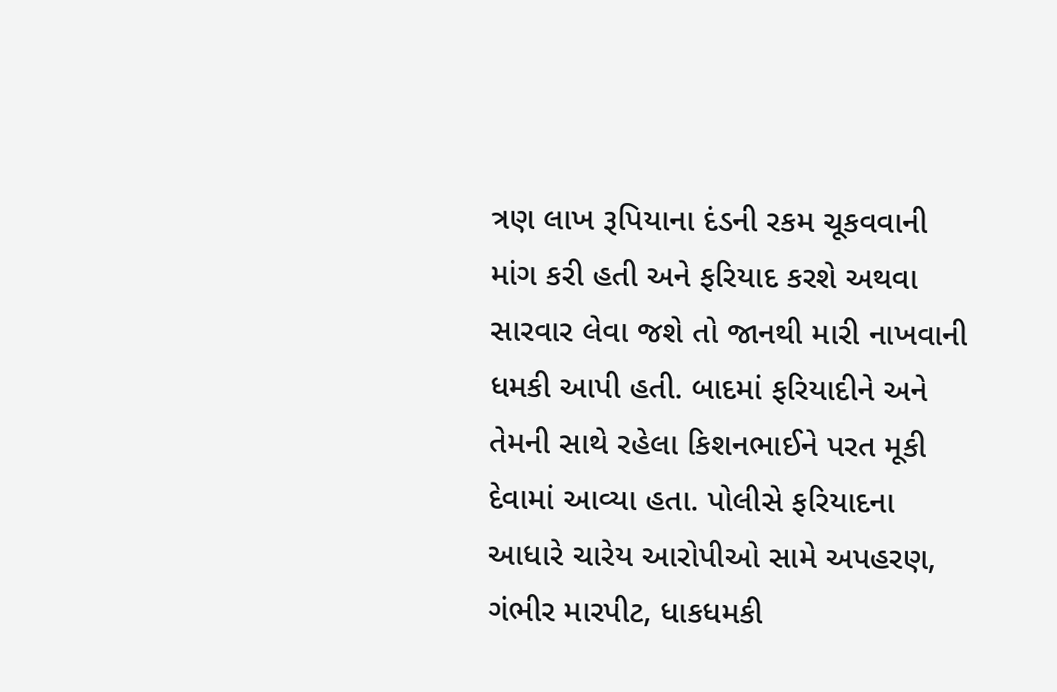ત્રણ લાખ રૂપિયાના દંડની રકમ ચૂકવવાની માંગ કરી હતી અને ફરિયાદ કરશે અથવા સારવાર લેવા જશે તો જાનથી મારી નાખવાની ધમકી આપી હતી. બાદમાં ફરિયાદીને અને તેમની સાથે રહેલા કિશનભાઈને પરત મૂકી દેવામાં આવ્યા હતા. પોલીસે ફરિયાદના આધારે ચારેય આરોપીઓ સામે અપહરણ, ગંભીર મારપીટ, ધાકધમકી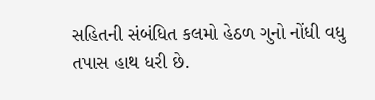સહિતની સંબંધિત કલમો હેઠળ ગુનો નોંધી વધુ તપાસ હાથ ધરી છે.